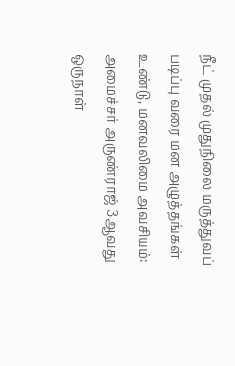நீட் முதல் முதுநிலை மருத்துவப் படிப்பு வரை மன அழுத்தங்கள் உண்டு, மனவலிமை அவசியம்: அமைச்சர் அருண்ராஜ் 3ஆவது ஒருநாள்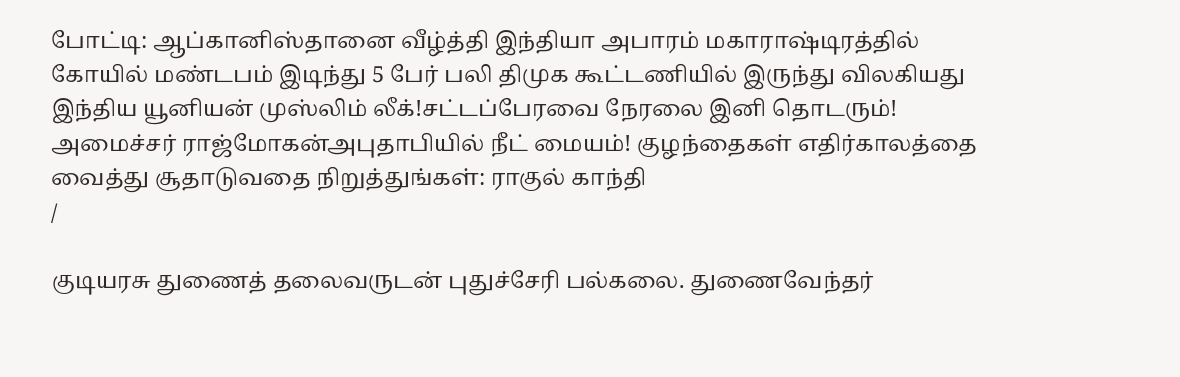போட்டி: ஆப்கானிஸ்தானை வீழ்த்தி இந்தியா அபாரம் மகாராஷ்டிரத்தில் கோயில் மண்டபம் இடிந்து 5 பேர் பலி திமுக கூட்டணியில் இருந்து விலகியது இந்திய யூனியன் முஸ்லிம் லீக்!சட்டப்பேரவை நேரலை இனி தொடரும்! அமைச்சர் ராஜ்மோகன்அபுதாபியில் நீட் மையம்! குழந்தைகள் எதிர்காலத்தை வைத்து சூதாடுவதை நிறுத்துங்கள்: ராகுல் காந்தி
/

குடியரசு துணைத் தலைவருடன் புதுச்சேரி பல்கலை. துணைவேந்தர்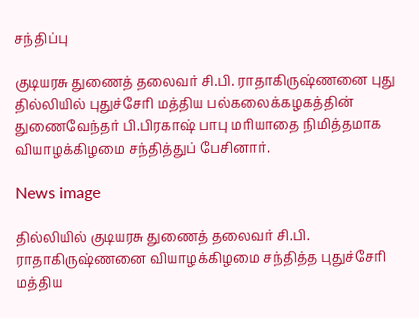சந்திப்பு

குடியரசு துணைத் தலைவர் சி.பி. ராதாகிருஷ்ணனை புது தில்லியில் புதுச்சேரி மத்திய பல்கலைக்கழகத்தின் துணைவேந்தர் பி.பிரகாஷ் பாபு மரியாதை நிமித்தமாக வியாழக்கிழமை சந்தித்துப் பேசினார்.

News image

தில்லியில் குடியரசு துணைத் தலைவர் சி.பி. ராதாகிருஷ்ணனை வியாழக்கிழமை சந்தித்த புதுச்சேரி மத்திய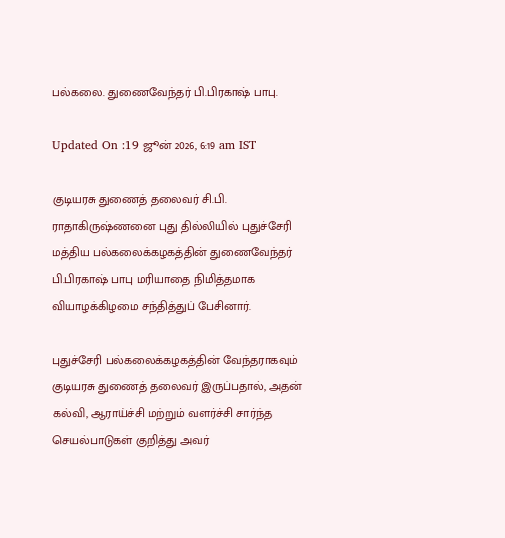பல்கலை. துணைவேந்தர் பி.பிரகாஷ் பாபு.

Updated On :19 ஜூன் 2026, 6:19 am IST

குடியரசு துணைத் தலைவர் சி.பி. ராதாகிருஷ்ணனை புது தில்லியில் புதுச்சேரி மத்திய பல்கலைக்கழகத்தின் துணைவேந்தர் பி.பிரகாஷ் பாபு மரியாதை நிமித்தமாக வியாழக்கிழமை சந்தித்துப் பேசினார்.

புதுச்சேரி பல்கலைக்கழகத்தின் வேந்தராகவும் குடியரசு துணைத் தலைவர் இருப்பதால், அதன் கல்வி, ஆராய்ச்சி மற்றும் வளர்ச்சி சார்ந்த செயல்பாடுகள் குறித்து அவர்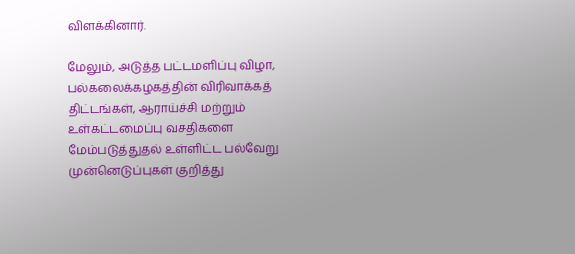விளக்கினார்.

மேலும், அடுத்த பட்டமளிப்பு விழா, பல்கலைக்கழகத்தின் விரிவாக்கத் திட்டங்கள், ஆராய்ச்சி மற்றும் உள்கட்டமைப்பு வசதிகளை மேம்படுத்துதல் உள்ளிட்ட பல்வேறு முன்னெடுப்புகள் குறித்து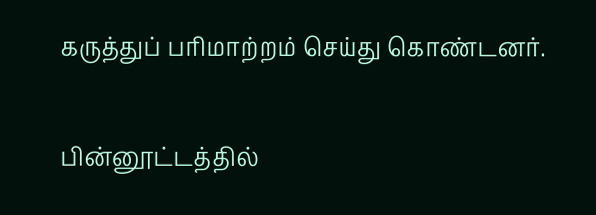கருத்துப் பரிமாற்றம் செய்து கொண்டனர்.

பின்னூட்டத்தில்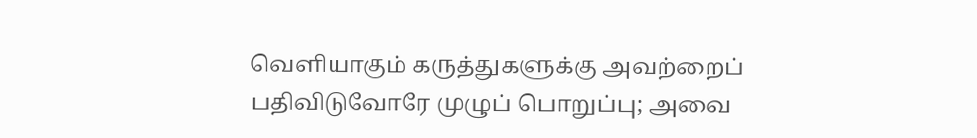வெளியாகும் கருத்துகளுக்கு அவற்றைப் பதிவிடுவோரே முழுப் பொறுப்பு; அவை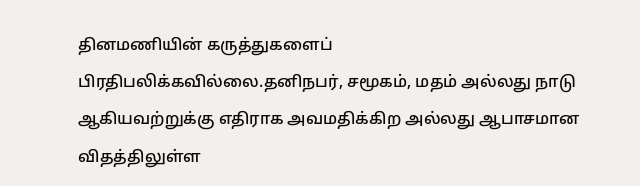தினமணியின் கருத்துகளைப் பிரதிபலிக்கவில்லை.தனிநபர், சமூகம், மதம் அல்லது நாடு ஆகியவற்றுக்கு எதிராக அவமதிக்கிற அல்லது ஆபாசமான விதத்திலுள்ள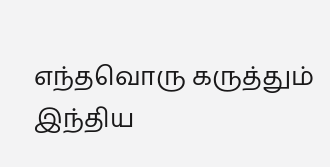எந்தவொரு கருத்தும் இந்திய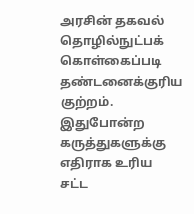அரசின் தகவல் தொழில்நுட்பக் கொள்கைப்படி தண்டனைக்குரிய குற்றம். இதுபோன்ற கருத்துகளுக்கு எதிராக உரிய சட்ட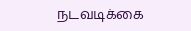நடவடிக்கை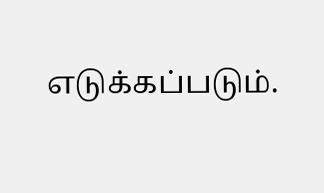எடுக்கப்படும்.